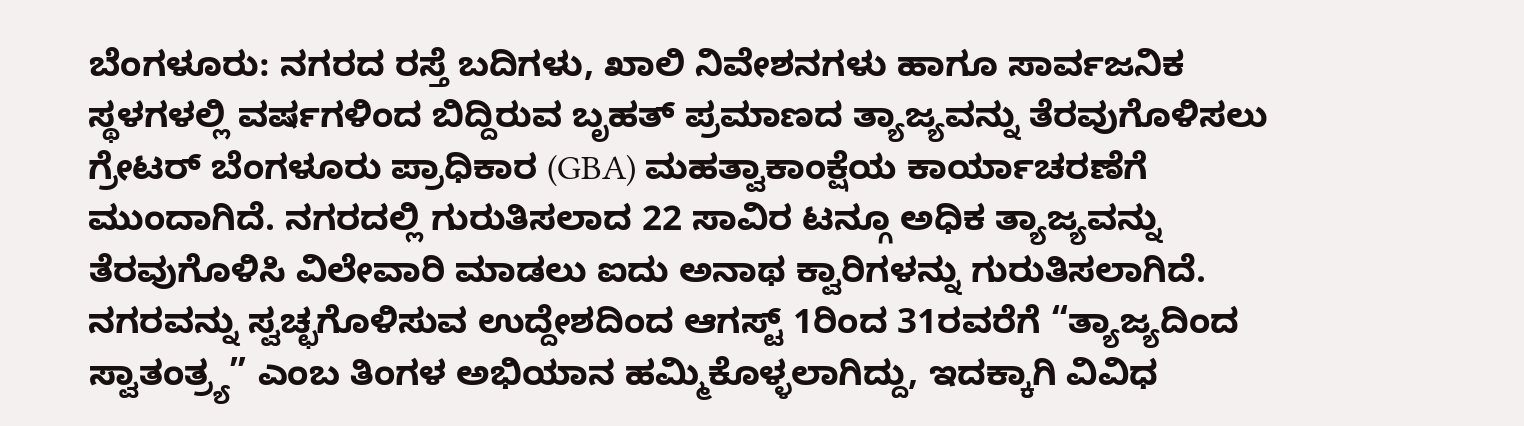ಬೆಂಗಳೂರು: ನಗರದ ರಸ್ತೆ ಬದಿಗಳು, ಖಾಲಿ ನಿವೇಶನಗಳು ಹಾಗೂ ಸಾರ್ವಜನಿಕ ಸ್ಥಳಗಳಲ್ಲಿ ವರ್ಷಗಳಿಂದ ಬಿದ್ದಿರುವ ಬೃಹತ್ ಪ್ರಮಾಣದ ತ್ಯಾಜ್ಯವನ್ನು ತೆರವುಗೊಳಿಸಲು ಗ್ರೇಟರ್ ಬೆಂಗಳೂರು ಪ್ರಾಧಿಕಾರ (GBA) ಮಹತ್ವಾಕಾಂಕ್ಷೆಯ ಕಾರ್ಯಾಚರಣೆಗೆ ಮುಂದಾಗಿದೆ. ನಗರದಲ್ಲಿ ಗುರುತಿಸಲಾದ 22 ಸಾವಿರ ಟನ್ಗೂ ಅಧಿಕ ತ್ಯಾಜ್ಯವನ್ನು ತೆರವುಗೊಳಿಸಿ ವಿಲೇವಾರಿ ಮಾಡಲು ಐದು ಅನಾಥ ಕ್ವಾರಿಗಳನ್ನು ಗುರುತಿಸಲಾಗಿದೆ.
ನಗರವನ್ನು ಸ್ವಚ್ಛಗೊಳಿಸುವ ಉದ್ದೇಶದಿಂದ ಆಗಸ್ಟ್ 1ರಿಂದ 31ರವರೆಗೆ “ತ್ಯಾಜ್ಯದಿಂದ ಸ್ವಾತಂತ್ರ್ಯ” ಎಂಬ ತಿಂಗಳ ಅಭಿಯಾನ ಹಮ್ಮಿಕೊಳ್ಳಲಾಗಿದ್ದು, ಇದಕ್ಕಾಗಿ ವಿವಿಧ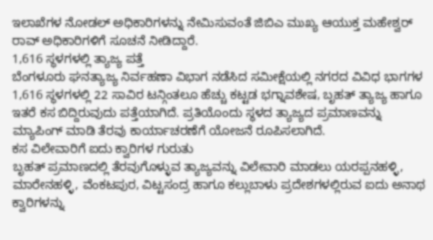ಇಲಾಖೆಗಳ ನೋಡಲ್ ಅಧಿಕಾರಿಗಳನ್ನು ನೇಮಿಸುವಂತೆ ಜಿಬಿಎ ಮುಖ್ಯ ಆಯುಕ್ತ ಮಹೇಶ್ವರ್ ರಾವ್ ಅಧಿಕಾರಿಗಳಿಗೆ ಸೂಚನೆ ನೀಡಿದ್ದಾರೆ.
1,616 ಸ್ಥಳಗಳಲ್ಲಿ ತ್ಯಾಜ್ಯ ಪತ್ತೆ
ಬೆಂಗಳೂರು ಘನತ್ಯಾಜ್ಯ ನಿರ್ವಹಣಾ ವಿಭಾಗ ನಡೆಸಿದ ಸಮೀಕ್ಷೆಯಲ್ಲಿ ನಗರದ ವಿವಿಧ ಭಾಗಗಳ 1,616 ಸ್ಥಳಗಳಲ್ಲಿ 22 ಸಾವಿರ ಟನ್ಗಿಂತಲೂ ಹೆಚ್ಚು ಕಟ್ಟಡ ಭಗ್ನಾವಶೇಷ, ಬೃಹತ್ ತ್ಯಾಜ್ಯ ಹಾಗೂ ಇತರೆ ಕಸ ಬಿದ್ದಿರುವುದು ಪತ್ತೆಯಾಗಿದೆ. ಪ್ರತಿಯೊಂದು ಸ್ಥಳದ ತ್ಯಾಜ್ಯದ ಪ್ರಮಾಣವನ್ನು ಮ್ಯಾಪಿಂಗ್ ಮಾಡಿ ತೆರವು ಕಾರ್ಯಾಚರಣೆಗೆ ಯೋಜನೆ ರೂಪಿಸಲಾಗಿದೆ.
ಕಸ ವಿಲೇವಾರಿಗೆ ಐದು ಕ್ವಾರಿಗಳ ಗುರುತು
ಬೃಹತ್ ಪ್ರಮಾಣದಲ್ಲಿ ತೆರವುಗೊಳ್ಳುವ ತ್ಯಾಜ್ಯವನ್ನು ವಿಲೇವಾರಿ ಮಾಡಲು ಯರಪ್ಪನಹಳ್ಳಿ, ಮಾರೇನಹಳ್ಳಿ, ವೆಂಕಟಪುರ, ವಿಟ್ಟಸಂದ್ರ ಹಾಗೂ ಕಲ್ಲುಬಾಳು ಪ್ರದೇಶಗಳಲ್ಲಿರುವ ಐದು ಅನಾಥ ಕ್ವಾರಿಗಳನ್ನು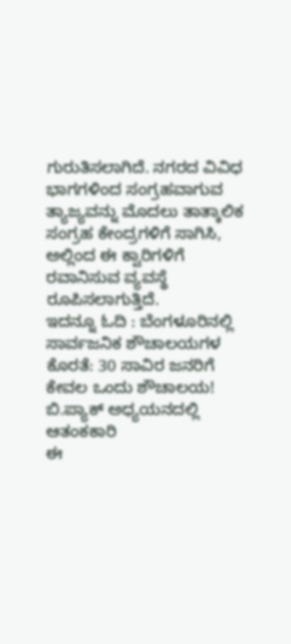ಗುರುತಿಸಲಾಗಿದೆ. ನಗರದ ವಿವಿಧ ಭಾಗಗಳಿಂದ ಸಂಗ್ರಹವಾಗುವ ತ್ಯಾಜ್ಯವನ್ನು ಮೊದಲು ತಾತ್ಕಾಲಿಕ ಸಂಗ್ರಹ ಕೇಂದ್ರಗಳಿಗೆ ಸಾಗಿಸಿ, ಅಲ್ಲಿಂದ ಈ ಕ್ವಾರಿಗಳಿಗೆ ರವಾನಿಸುವ ವ್ಯವಸ್ಥೆ ರೂಪಿಸಲಾಗುತ್ತಿದೆ.
ಇದನ್ನೂ ಓದಿ : ಬೆಂಗಳೂರಿನಲ್ಲಿ ಸಾರ್ವಜನಿಕ ಶೌಚಾಲಯಗಳ ಕೊರತೆ: 30 ಸಾವಿರ ಜನರಿಗೆ ಕೇವಲ ಒಂದು ಶೌಚಾಲಯ! ಬಿ.ಪ್ಯಾಕ್ ಅಧ್ಯಯನದಲ್ಲಿ ಆತಂಕಕಾರಿ
ಈ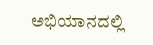ಅಭಿಯಾನದಲ್ಲಿ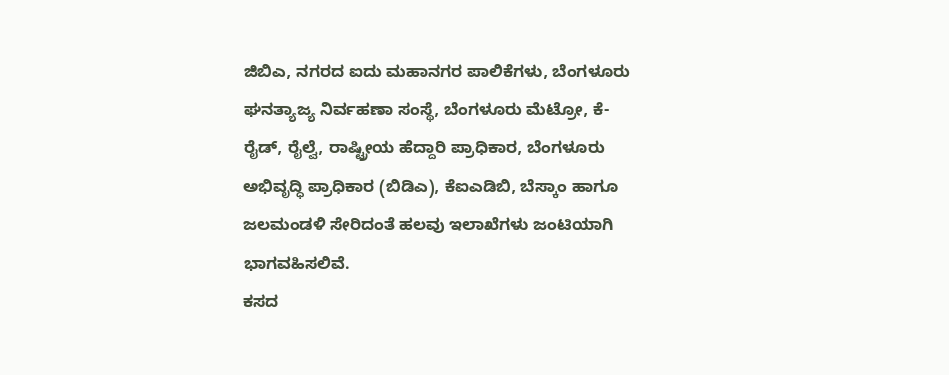ಜಿಬಿಎ, ನಗರದ ಐದು ಮಹಾನಗರ ಪಾಲಿಕೆಗಳು, ಬೆಂಗಳೂರು ಘನತ್ಯಾಜ್ಯ ನಿರ್ವಹಣಾ ಸಂಸ್ಥೆ, ಬೆಂಗಳೂರು ಮೆಟ್ರೋ, ಕೆ-ರೈಡ್, ರೈಲ್ವೆ, ರಾಷ್ಟ್ರೀಯ ಹೆದ್ದಾರಿ ಪ್ರಾಧಿಕಾರ, ಬೆಂಗಳೂರು ಅಭಿವೃದ್ಧಿ ಪ್ರಾಧಿಕಾರ (ಬಿಡಿಎ), ಕೆಐಎಡಿಬಿ, ಬೆಸ್ಕಾಂ ಹಾಗೂ ಜಲಮಂಡಳಿ ಸೇರಿದಂತೆ ಹಲವು ಇಲಾಖೆಗಳು ಜಂಟಿಯಾಗಿ ಭಾಗವಹಿಸಲಿವೆ.
ಕಸದ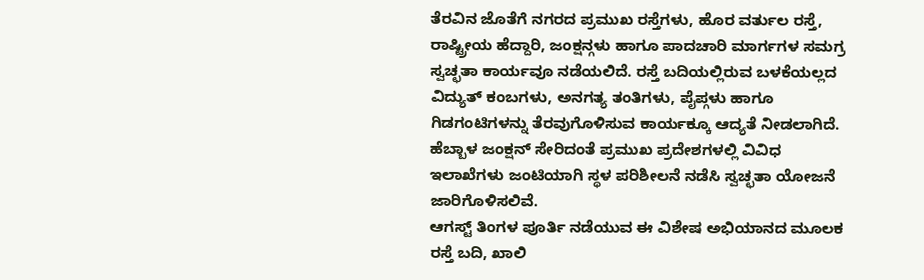ತೆರವಿನ ಜೊತೆಗೆ ನಗರದ ಪ್ರಮುಖ ರಸ್ತೆಗಳು, ಹೊರ ವರ್ತುಲ ರಸ್ತೆ, ರಾಷ್ಟ್ರೀಯ ಹೆದ್ದಾರಿ, ಜಂಕ್ಷನ್ಗಳು ಹಾಗೂ ಪಾದಚಾರಿ ಮಾರ್ಗಗಳ ಸಮಗ್ರ ಸ್ವಚ್ಛತಾ ಕಾರ್ಯವೂ ನಡೆಯಲಿದೆ. ರಸ್ತೆ ಬದಿಯಲ್ಲಿರುವ ಬಳಕೆಯಲ್ಲದ ವಿದ್ಯುತ್ ಕಂಬಗಳು, ಅನಗತ್ಯ ತಂತಿಗಳು, ಪೈಪ್ಗಳು ಹಾಗೂ ಗಿಡಗಂಟಿಗಳನ್ನು ತೆರವುಗೊಳಿಸುವ ಕಾರ್ಯಕ್ಕೂ ಆದ್ಯತೆ ನೀಡಲಾಗಿದೆ. ಹೆಬ್ಬಾಳ ಜಂಕ್ಷನ್ ಸೇರಿದಂತೆ ಪ್ರಮುಖ ಪ್ರದೇಶಗಳಲ್ಲಿ ವಿವಿಧ ಇಲಾಖೆಗಳು ಜಂಟಿಯಾಗಿ ಸ್ಥಳ ಪರಿಶೀಲನೆ ನಡೆಸಿ ಸ್ವಚ್ಛತಾ ಯೋಜನೆ ಜಾರಿಗೊಳಿಸಲಿವೆ.
ಆಗಸ್ಟ್ ತಿಂಗಳ ಪೂರ್ತಿ ನಡೆಯುವ ಈ ವಿಶೇಷ ಅಭಿಯಾನದ ಮೂಲಕ ರಸ್ತೆ ಬದಿ, ಖಾಲಿ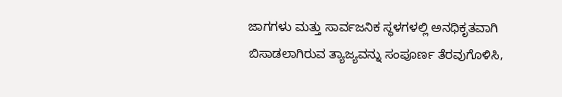ಜಾಗಗಳು ಮತ್ತು ಸಾರ್ವಜನಿಕ ಸ್ಥಳಗಳಲ್ಲಿ ಅನಧಿಕೃತವಾಗಿ ಬಿಸಾಡಲಾಗಿರುವ ತ್ಯಾಜ್ಯವನ್ನು ಸಂಪೂರ್ಣ ತೆರವುಗೊಳಿಸಿ,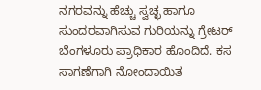ನಗರವನ್ನು ಹೆಚ್ಚು ಸ್ವಚ್ಛ ಹಾಗೂ ಸುಂದರವಾಗಿಸುವ ಗುರಿಯನ್ನು ಗ್ರೇಟರ್ ಬೆಂಗಳೂರು ಪ್ರಾಧಿಕಾರ ಹೊಂದಿದೆ. ಕಸ ಸಾಗಣೆಗಾಗಿ ನೋಂದಾಯಿತ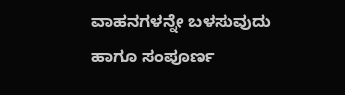ವಾಹನಗಳನ್ನೇ ಬಳಸುವುದು ಹಾಗೂ ಸಂಪೂರ್ಣ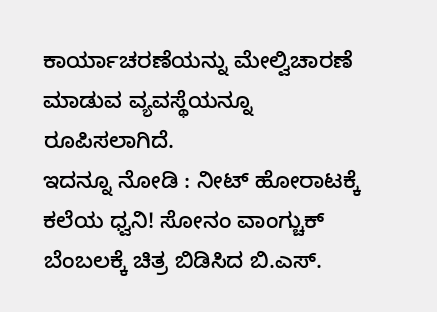ಕಾರ್ಯಾಚರಣೆಯನ್ನು ಮೇಲ್ವಿಚಾರಣೆ ಮಾಡುವ ವ್ಯವಸ್ಥೆಯನ್ನೂ ರೂಪಿಸಲಾಗಿದೆ.
ಇದನ್ನೂ ನೋಡಿ : ನೀಟ್ ಹೋರಾಟಕ್ಕೆ ಕಲೆಯ ಧ್ವನಿ! ಸೋನಂ ವಾಂಗ್ಚುಕ್ ಬೆಂಬಲಕ್ಕೆ ಚಿತ್ರ ಬಿಡಿಸಿದ ಬಿ.ಎಸ್.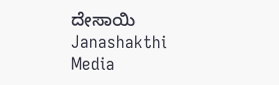ದೇಸಾಯಿ Janashakthi Media